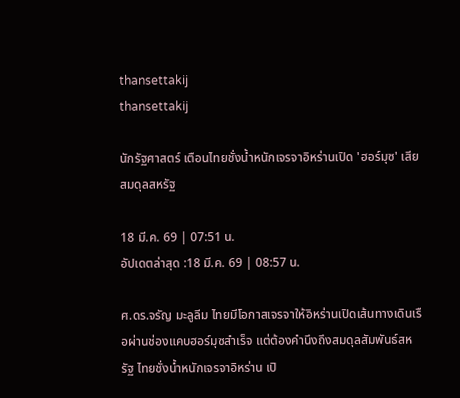thansettakij
thansettakij

นักรัฐศาสตร์ เตือนไทยชั่งน้ำหนักเจรจาอิหร่านเปิด 'ฮอร์มุซ' เสียสมดุลสหรัฐ

18 มี.ค. 69 | 07:51 น.
อัปเดตล่าสุด :18 มี.ค. 69 | 08:57 น.

ศ.ดร.จรัญ มะลูลีม ไทยมีโอกาสเจรจาให้อิหร่านเปิดเส้นทางเดินเรือผ่านช่องแคบฮอร์มุซสำเร็จ แต่ต้องคำนึงถึงสมดุลสัมพันธ์สหรัฐ ไทยชั่งน้ำหนักเจรจาอิหร่าน เปิ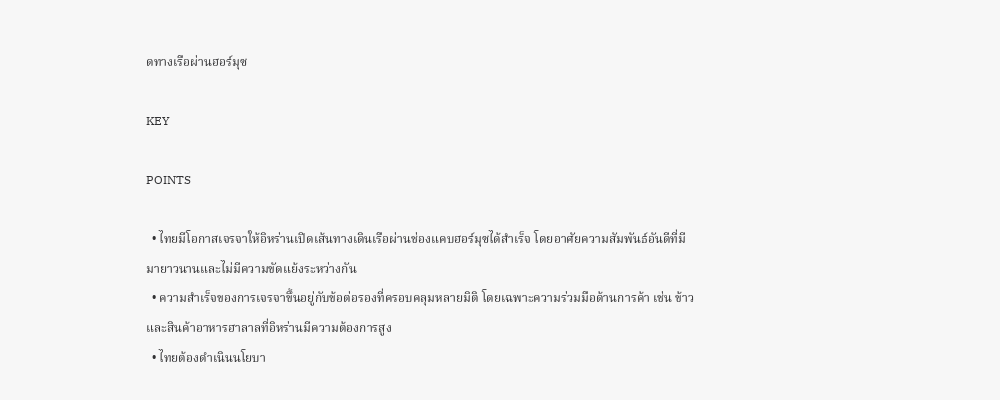ดทางเรือผ่านฮอร์มุซ

KEY

POINTS

  • ไทยมีโอกาสเจรจาให้อิหร่านเปิดเส้นทางเดินเรือผ่านช่องแคบฮอร์มุซได้สำเร็จ โดยอาศัยความสัมพันธ์อันดีที่มีมายาวนานและไม่มีความขัดแย้งระหว่างกัน
  • ความสำเร็จของการเจรจาขึ้นอยู่กับข้อต่อรองที่ครอบคลุมหลายมิติ โดยเฉพาะความร่วมมือด้านการค้า เช่น ข้าวและสินค้าอาหารฮาลาลที่อิหร่านมีความต้องการสูง
  • ไทยต้องดำเนินนโยบา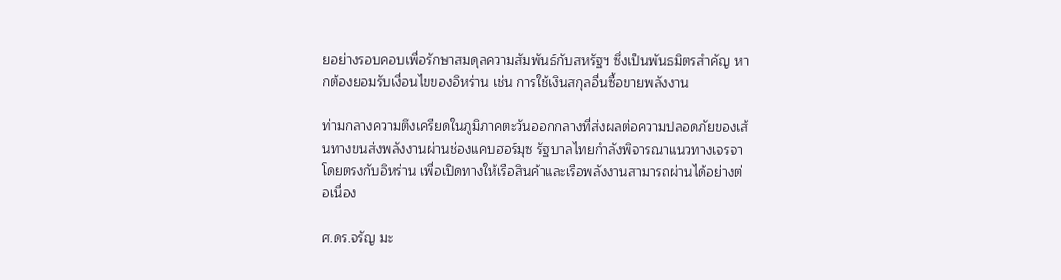ยอย่างรอบคอบเพื่อรักษาสมดุลความสัมพันธ์กับสหรัฐฯ ซึ่งเป็นพันธมิตรสำคัญ หากต้องยอมรับเงื่อนไขของอิหร่าน เช่น การใช้เงินสกุลอื่นซื้อขายพลังงาน

ท่ามกลางความตึงเครียดในภูมิภาคตะวันออกกลางที่ส่งผลต่อความปลอดภัยของเส้นทางขนส่งพลังงานผ่านช่องแคบฮอร์มุซ รัฐบาลไทยกำลังพิจารณาแนวทางเจรจาโดยตรงกับอิหร่าน เพื่อเปิดทางให้เรือสินค้าและเรือพลังงานสามารถผ่านได้อย่างต่อเนื่อง

ศ.ดร.จรัญ มะ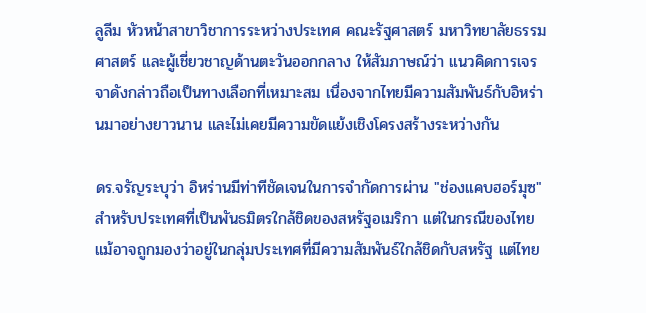ลูลีม หัวหน้าสาขาวิชาการระหว่างประเทศ คณะรัฐศาสตร์ มหาวิทยาลัยธรรมศาสตร์ และผู้เชี่ยวชาญด้านตะวันออกกลาง ให้สัมภาษณ์ว่า แนวคิดการเจรจาดังกล่าวถือเป็นทางเลือกที่เหมาะสม เนื่องจากไทยมีความสัมพันธ์กับอิหร่านมาอย่างยาวนาน และไม่เคยมีความขัดแย้งเชิงโครงสร้างระหว่างกัน

ดร.จรัญระบุว่า อิหร่านมีท่าทีชัดเจนในการจำกัดการผ่าน "ช่องแคบฮอร์มุซ" สำหรับประเทศที่เป็นพันธมิตรใกล้ชิดของสหรัฐอเมริกา แต่ในกรณีของไทย แม้อาจถูกมองว่าอยู่ในกลุ่มประเทศที่มีความสัมพันธ์ใกล้ชิดกับสหรัฐ แต่ไทย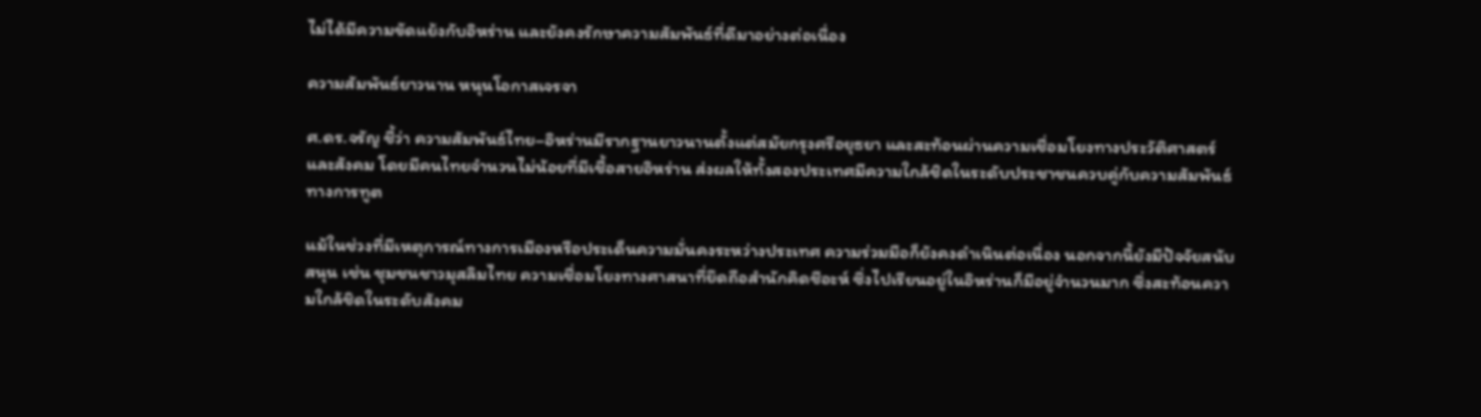ไม่ได้มีความขัดแย้งกับอิหร่าน และยังคงรักษาความสัมพันธ์ที่ดีมาอย่างต่อเนื่อง

ความสัมพันธ์ยาวนาน หนุนโอกาสเจรจา

ศ.ดร.จรัญ ชี้ว่า ความสัมพันธ์ไทย–อิหร่านมีรากฐานยาวนานตั้งแต่สมัยกรุงศรีอยุธยา และสะท้อนผ่านความเชื่อมโยงทางประวัติศาสตร์และสังคม โดยมีคนไทยจำนวนไม่น้อยที่มีเชื้อสายอิหร่าน ส่งผลให้ทั้งสองประเทศมีความใกล้ชิดในระดับประชาชนควบคู่กับความสัมพันธ์ทางการทูต

แม้ในช่วงที่มีเหตุการณ์ทางการเมืองหรือประเด็นความมั่นคงระหว่างประเทศ ความร่วมมือก็ยังคงดำเนินต่อเนื่อง นอกจากนี้ยังมีปัจจัยสนับสนุน เช่น ชุมชนชาวมุสลิมไทย ความเชื่อมโยงทางศาสนาที่ยึดถือสำนักคิดชีอะห์ ซึ่งไปเรียนอยู่ในอิหร่านก็มีอยู่จำนวนมาก ซึ่งสะท้อนความใกล้ชิดในระดับสังคม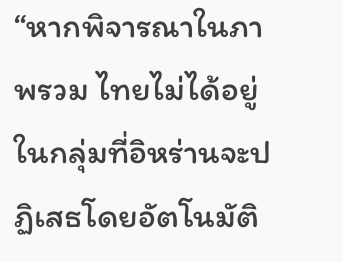“หากพิจารณาในภาพรวม ไทยไม่ได้อยู่ในกลุ่มที่อิหร่านจะปฏิเสธโดยอัตโนมัติ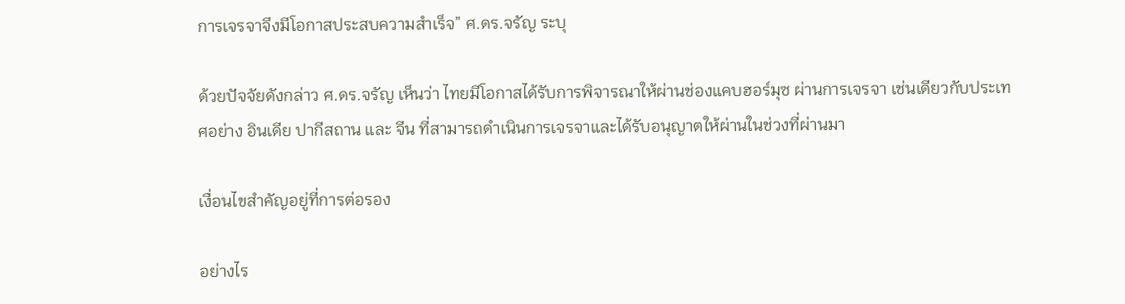การเจรจาจึงมีโอกาสประสบความสำเร็จ” ศ.ดร.จรัญ ระบุ

ด้วยปัจจัยดังกล่าว ศ.ดร.จรัญ เห็นว่า ไทยมีโอกาสได้รับการพิจารณาให้ผ่านช่องแคบฮอร์มุซ ผ่านการเจรจา เช่นเดียวกับประเทศอย่าง อินเดีย ปากีสถาน และ จีน ที่สามารถดำเนินการเจรจาและได้รับอนุญาตให้ผ่านในช่วงที่ผ่านมา

เงื่อนไขสำคัญอยู่ที่การต่อรอง

อย่างไร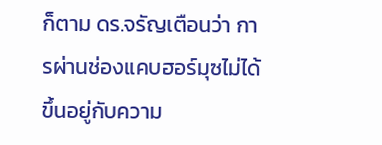ก็ตาม ดร.จรัญเตือนว่า การผ่านช่องแคบฮอร์มุซไม่ได้ขึ้นอยู่กับความ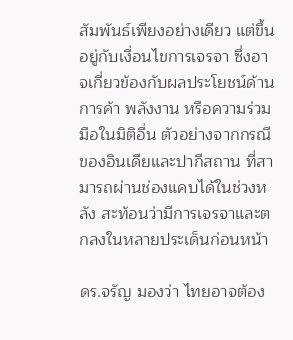สัมพันธ์เพียงอย่างเดียว แต่ขึ้นอยู่กับเงื่อนไขการเจรจา ซึ่งอาจเกี่ยวข้องกับผลประโยชน์ด้านการค้า พลังงาน หรือความร่วมมือในมิติอื่น ตัวอย่างจากกรณีของอินเดียและปากีสถาน ที่สามารถผ่านช่องแคบได้ในช่วงหลัง สะท้อนว่ามีการเจรจาและตกลงในหลายประเด็นก่อนหน้า

ดร.จรัญ มองว่า ไทยอาจต้อง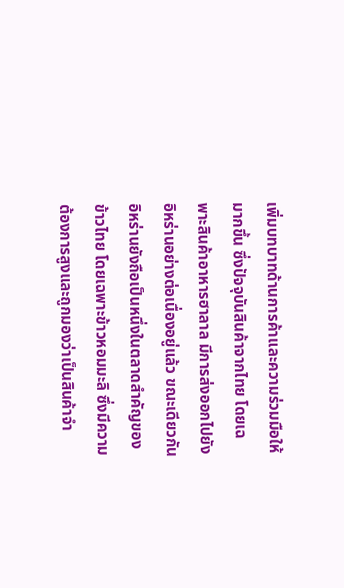เพิ่มบทบาทด้านการค้าและความร่วมมือให้มากขึ้น ซึ่งปัจจุบันสินค้าจากไทย โดยเฉพาะสินค้าอาหารฮาลาล มีการส่งออกไปยังอิหร่านอย่างต่อเนื่องอยู่แล้ว ขณะเดียวกันอิหร่านยังถือเป็นหนึ่งในตลาดสำคัญของข้าวไทย โดยเฉพาะข้าวหอมมะลิ ซึ่งมีความต้องการสูงและถูกมองว่าเป็นสินค้าจำ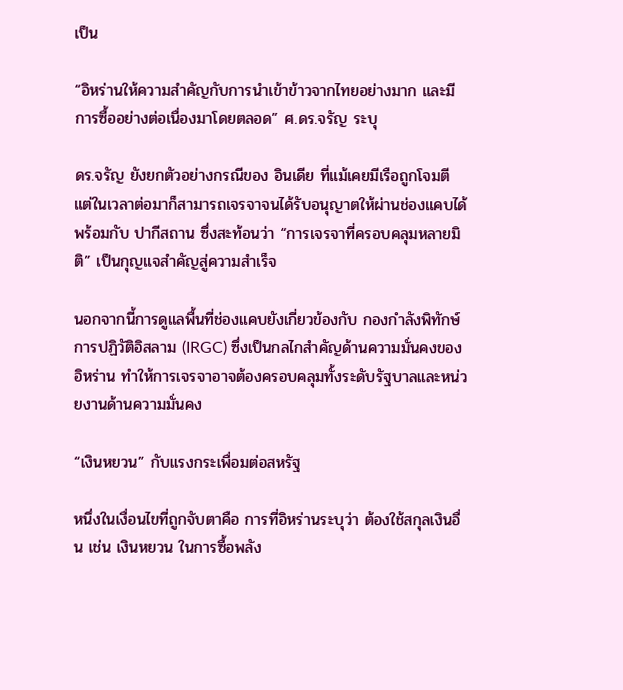เป็น

“อิหร่านให้ความสำคัญกับการนำเข้าข้าวจากไทยอย่างมาก และมีการซื้ออย่างต่อเนื่องมาโดยตลอด” ศ.ดร.จรัญ ระบุ

ดร.จรัญ ยังยกตัวอย่างกรณีของ อินเดีย ที่แม้เคยมีเรือถูกโจมตี แต่ในเวลาต่อมาก็สามารถเจรจาจนได้รับอนุญาตให้ผ่านช่องแคบได้พร้อมกับ ปากีสถาน ซึ่งสะท้อนว่า “การเจรจาที่ครอบคลุมหลายมิติ” เป็นกุญแจสำคัญสู่ความสำเร็จ

นอกจากนี้การดูแลพื้นที่ช่องแคบยังเกี่ยวข้องกับ กองกำลังพิทักษ์การปฏิวัติอิสลาม (IRGC) ซึ่งเป็นกลไกสำคัญด้านความมั่นคงของอิหร่าน ทำให้การเจรจาอาจต้องครอบคลุมทั้งระดับรัฐบาลและหน่วยงานด้านความมั่นคง

“เงินหยวน” กับแรงกระเพื่อมต่อสหรัฐ

หนึ่งในเงื่อนไขที่ถูกจับตาคือ การที่อิหร่านระบุว่า ต้องใช้สกุลเงินอื่น เช่น เงินหยวน ในการซื้อพลัง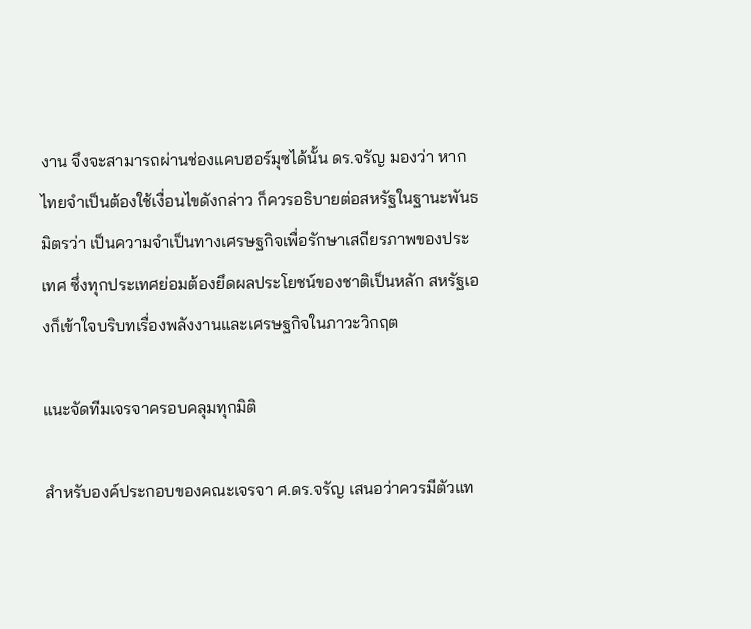งาน จึงจะสามารถผ่านช่องแคบฮอร์มุซได้นั้น ดร.จรัญ มองว่า หากไทยจำเป็นต้องใช้เงื่อนไขดังกล่าว ก็ควรอธิบายต่อสหรัฐในฐานะพันธมิตรว่า เป็นความจำเป็นทางเศรษฐกิจเพื่อรักษาเสถียรภาพของประเทศ ซึ่งทุกประเทศย่อมต้องยึดผลประโยชน์ของชาติเป็นหลัก สหรัฐเองก็เข้าใจบริบทเรื่องพลังงานและเศรษฐกิจในภาวะวิกฤต

แนะจัดทีมเจรจาครอบคลุมทุกมิติ

สำหรับองค์ประกอบของคณะเจรจา ศ.ดร.จรัญ เสนอว่าควรมีตัวแท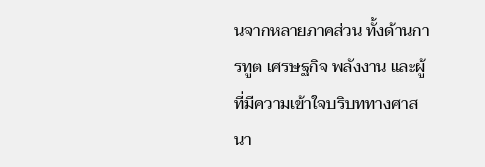นจากหลายภาคส่วน ทั้งด้านการทูต เศรษฐกิจ พลังงาน และผู้ที่มีความเข้าใจบริบททางศาสนา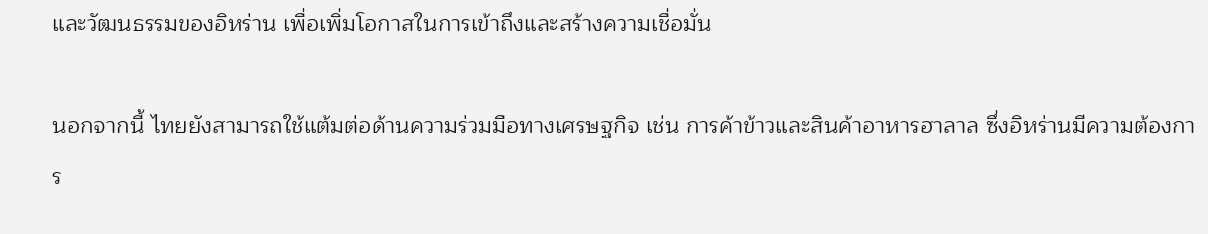และวัฒนธรรมของอิหร่าน เพื่อเพิ่มโอกาสในการเข้าถึงและสร้างความเชื่อมั่น

นอกจากนี้ ไทยยังสามารถใช้แต้มต่อด้านความร่วมมือทางเศรษฐกิจ เช่น การค้าข้าวและสินค้าอาหารฮาลาล ซึ่งอิหร่านมีความต้องการ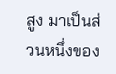สูง มาเป็นส่วนหนึ่งของ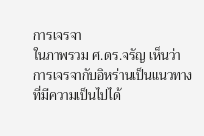การเจรจา
ในภาพรวม ศ.ดร.จรัญ เห็นว่า การเจรจากับอิหร่านเป็นแนวทางที่มีความเป็นไปได้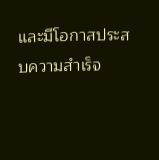และมีโอกาสประสบความสำเร็จ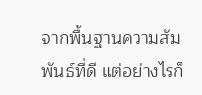จากพื้นฐานความสัมพันธ์ที่ดี แต่อย่างไรก็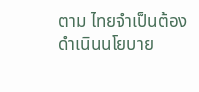ตาม ไทยจำเป็นต้องดำเนินนโยบาย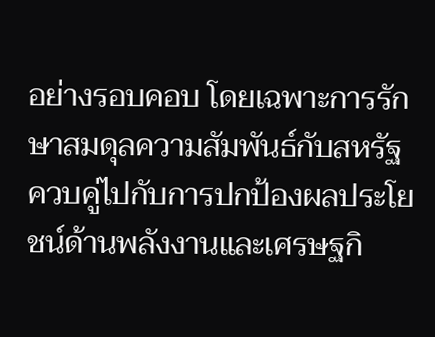อย่างรอบคอบ โดยเฉพาะการรักษาสมดุลความสัมพันธ์กับสหรัฐ ควบคู่ไปกับการปกป้องผลประโยชน์ด้านพลังงานและเศรษฐกิ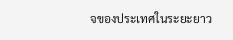จของประเทศในระยะยาว